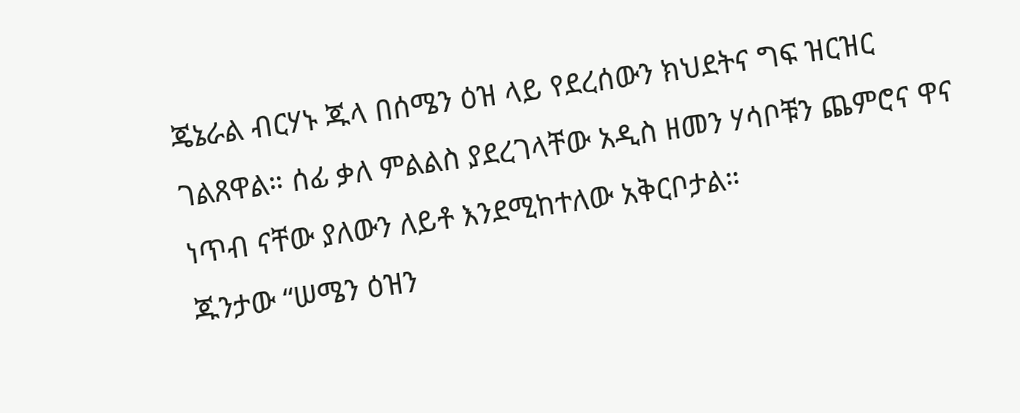ጄኔራል ብርሃኑ ጁላ በሰሜን ዕዝ ላይ የደረሰውን ክህደትና ግፍ ዝርዝር ገልጸዋል። ሰፊ ቃለ ምልልስ ያደረገላቸው አዲስ ዘመን ሃሳቦቹን ጨምሮና ዋና ነጥብ ናቸው ያለውን ለይቶ እንደሚከተለው አቅርቦታል።
ጁንታው “ሠሜን ዕዝን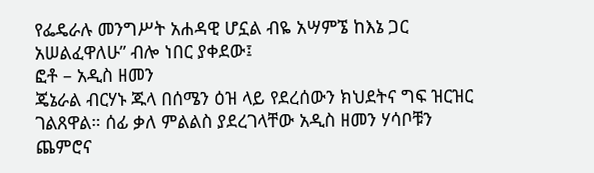የፌዴራሉ መንግሥት አሐዳዊ ሆኗል ብዬ አሣምኜ ከእኔ ጋር አሠልፈዋለሁ” ብሎ ነበር ያቀደው፤
ፎቶ – አዲስ ዘመን
ጄኔራል ብርሃኑ ጁላ በሰሜን ዕዝ ላይ የደረሰውን ክህደትና ግፍ ዝርዝር ገልጸዋል። ሰፊ ቃለ ምልልስ ያደረገላቸው አዲስ ዘመን ሃሳቦቹን ጨምሮና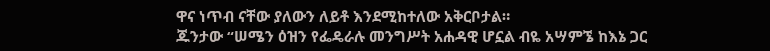ዋና ነጥብ ናቸው ያለውን ለይቶ እንደሚከተለው አቅርቦታል።
ጁንታው “ሠሜን ዕዝን የፌዴራሉ መንግሥት አሐዳዊ ሆኗል ብዬ አሣምኜ ከእኔ ጋር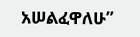አሠልፈዋለሁ”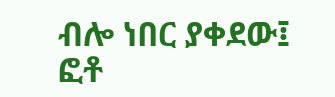ብሎ ነበር ያቀደው፤
ፎቶ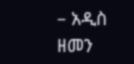– አዲስ ዘመን